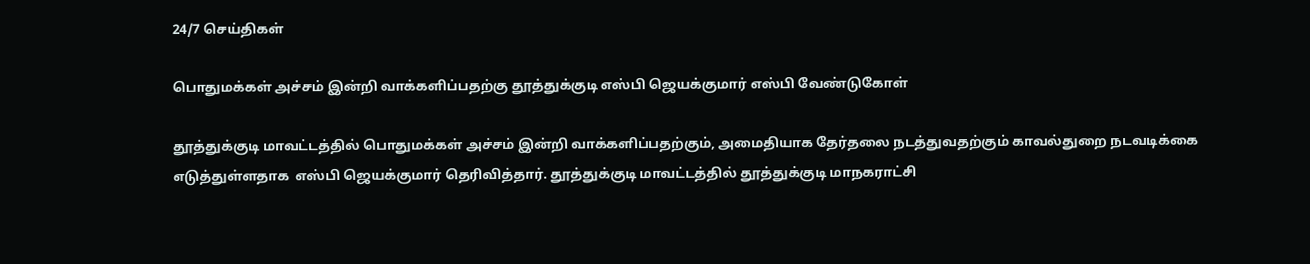24/7 செய்திகள்

பொதுமக்கள் அச்சம் இன்றி வாக்களிப்பதற்கு தூத்துக்குடி எஸ்பி ஜெயக்குமார் எஸ்பி வேண்டுகோள்

தூத்துக்குடி மாவட்டத்தில் பொதுமக்கள் அச்சம் இன்றி வாக்களிப்பதற்கும், அமைதியாக தேர்தலை நடத்துவதற்கும் காவல்துறை நடவடிக்கை எடுத்துள்ளதாக  எஸ்பி ஜெயக்குமார் தெரிவித்தார். தூத்துக்குடி மாவட்டத்தில் தூத்துக்குடி மாநகராட்சி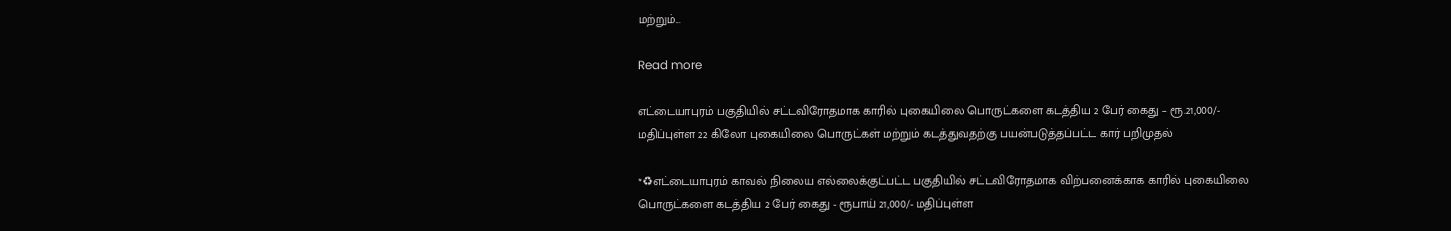மற்றும்...

Read more

எட்டையாபுரம் பகுதியில் சட்டவிரோதமாக காரில் புகையிலை பொருட்களை கடத்திய 2 பேர் கைது – ரூ.21,000/- மதிப்புள்ள 22 கிலோ புகையிலை பொருட்கள் மற்றும் கடத்துவதற்கு பயன்படுத்தப்பட்ட கார் பறிமுதல்

*♻எட்டையாபுரம் காவல் நிலைய எல்லைக்குட்பட்ட பகுதியில் சட்டவிரோதமாக விற்பனைக்காக காரில் புகையிலை பொருட்களை கடத்திய 2 பேர் கைது - ரூபாய் 21,000/- மதிப்புள்ள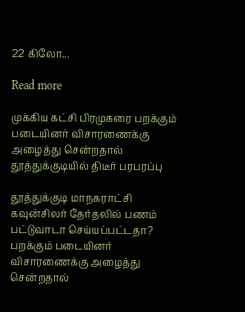22 கிலோ...

Read more

முக்கிய கட்சி பிரமுகரை பறக்கும் படையினர் விசாரணைக்கு அழைத்து சென்றதால் தூத்துக்குடியில் திடீர் பரபரப்பு

தூத்துக்குடி மாநகராட்சி கவுன்சிலர் தேர்தலில் பணம் பட்டுவாடா செய்யப்பட்டதா? பறக்கும் படையினர் விசாரணைக்கு அழைத்து சென்றதால்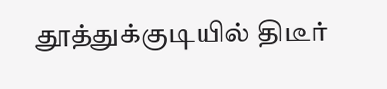தூத்துக்குடியில் திடீர்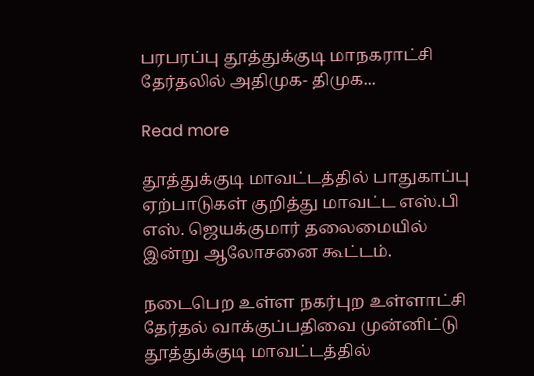பரபரப்பு தூத்துக்குடி மாநகராட்சி தேர்தலில் அதிமுக- திமுக...

Read more

தூத்துக்குடி மாவட்டத்தில் பாதுகாப்பு ஏற்பாடுகள் குறித்து மாவட்ட எஸ்.பி எஸ். ஜெயக்குமார் தலைமையில் இன்று ஆலோசனை கூட்டம்.

நடைபெற உள்ள நகர்புற உள்ளாட்சி தேர்தல் வாக்குப்பதிவை முன்னிட்டு தூத்துக்குடி மாவட்டத்தில்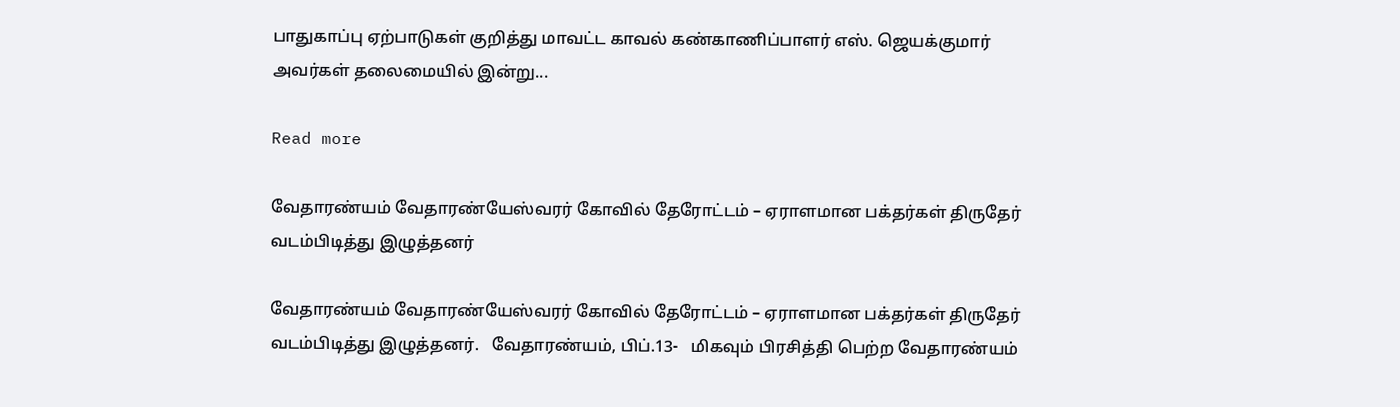பாதுகாப்பு ஏற்பாடுகள் குறித்து மாவட்ட காவல் கண்காணிப்பாளர் எஸ். ஜெயக்குமார் அவர்கள் தலைமையில் இன்று...

Read more

வேதாரண்யம் வேதாரண்யேஸ்வரர் கோவில் தேரோட்டம் – ஏராளமான பக்தர்கள் திருதேர் வடம்பிடித்து இழுத்தனர்

வேதாரண்யம் வேதாரண்யேஸ்வரர் கோவில் தேரோட்டம் – ஏராளமான பக்தர்கள் திருதேர் வடம்பிடித்து இழுத்தனர்.   வேதாரண்யம், பிப்.13-   மிகவும் பிரசித்தி பெற்ற வேதாரண்யம்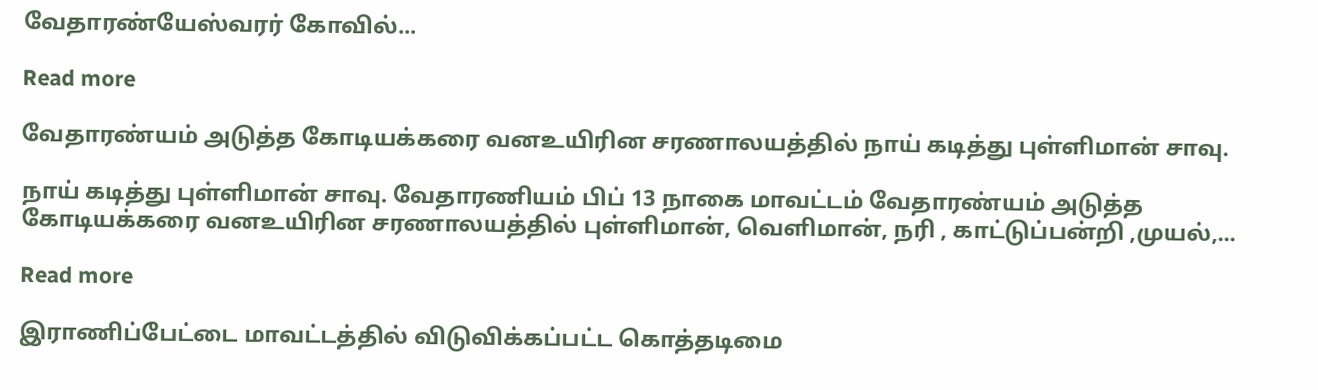வேதாரண்யேஸ்வரர் கோவில்...

Read more

வேதாரண்யம் அடுத்த கோடியக்கரை வனஉயிரின சரணாலயத்தில் நாய் கடித்து புள்ளிமான் சாவு.

நாய் கடித்து புள்ளிமான் சாவு. வேதாரணியம் பிப் 13 நாகை மாவட்டம் வேதாரண்யம் அடுத்த கோடியக்கரை வனஉயிரின சரணாலயத்தில் புள்ளிமான், வெளிமான், நரி , காட்டுப்பன்றி ,முயல்,...

Read more

இராணிப்பேட்டை மாவட்டத்தில் விடுவிக்கப்பட்ட கொத்தடிமை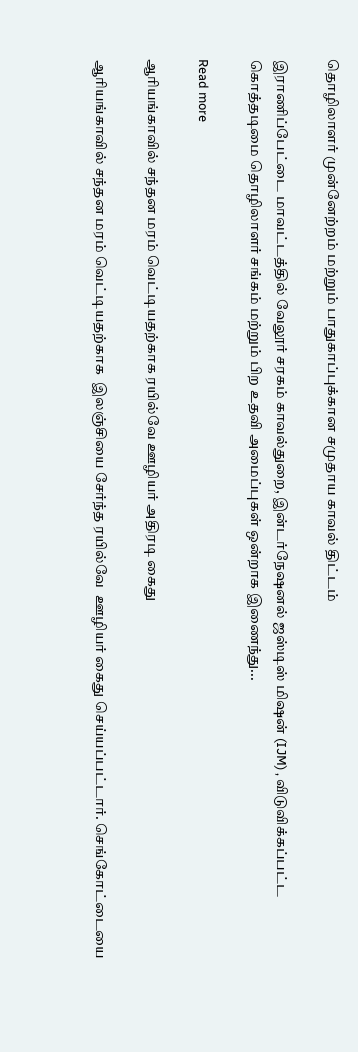தொழிலாளர் முன்னேற்றம் மற்றும் பாதுகாப்புக்கான சமுதாய காவல் திட்டம்

இராணிப்பேட்டை மாவட்டத்தில் வேலூர் சரகம் காவல்துறை, இன்டர்நேஷனல் ஜஸ்டிஸ் மிஷன் (IJM) , விடுவிக்கப்பட்ட கொத்தடிமை தொழிலாளர் சங்கம் மற்றும் பிற உதவி அமைப்புகள் ஒன்றாக இணைந்து...

Read more

ஆரியங்காவில் சந்தன மரம் வெட்டியதற்காக ரயில்வே ஊழியர் அதிரடி கைது

ஆரியங்காவில் சந்தன மரம் வெட்டியதற்காக  இலஞ்சியை சேர்ந்த ரயில்வே  ஊழியர் கைது செய்யப்பட்டார். செங்கோட்டையை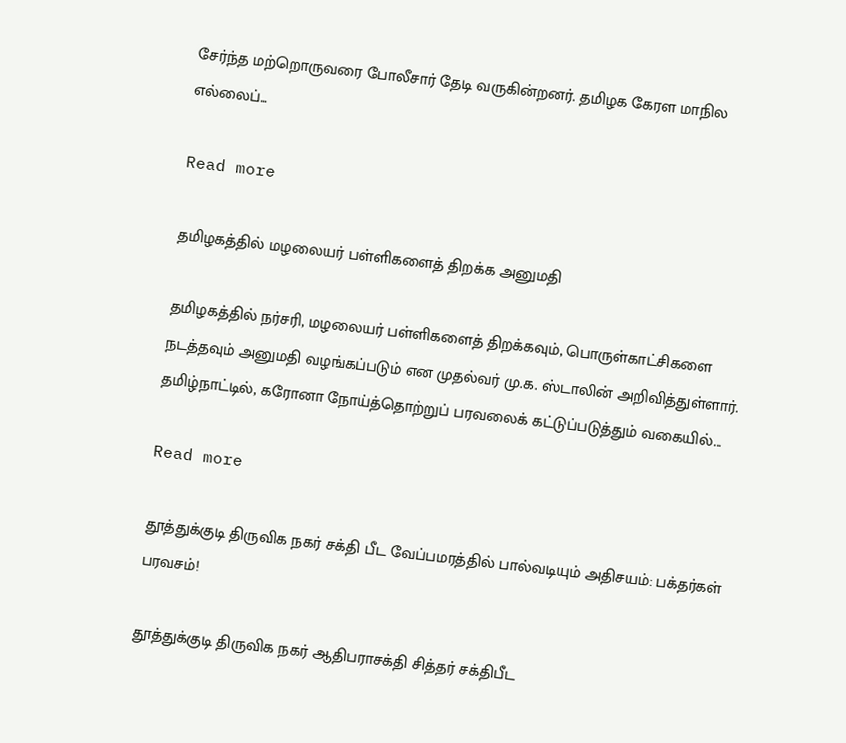சேர்ந்த மற்றொருவரை போலீசார் தேடி வருகின்றனர். தமிழக கேரள மாநில எல்லைப்...

Read more

தமிழகத்தில் மழலையர் பள்ளிகளைத் திறக்க அனுமதி

தமிழகத்தில் நர்சரி, மழலையர் பள்ளிகளைத் திறக்கவும், பொருள்காட்சிகளை நடத்தவும் அனுமதி வழங்கப்படும் என முதல்வர் மு.க. ஸ்டாலின் அறிவித்துள்ளார். தமிழ்நாட்டில், கரோனா நோய்த்தொற்றுப் பரவலைக் கட்டுப்படுத்தும் வகையில்...

Read more

தூத்துக்குடி திருவிக நகர் சக்தி பீட வேப்பமரத்தில் பால்வடியும் அதிசயம்: பக்தர்கள் பரவசம்!

தூத்துக்குடி திருவிக நகர் ஆதிபராசக்தி சித்தர் சக்திபீட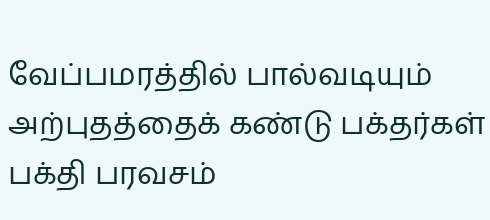வேப்பமரத்தில் பால்வடியும் அற்புதத்தைக் கண்டு பக்தர்கள் பக்தி பரவசம்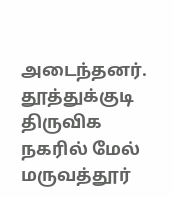அடைந்தனர். தூத்துக்குடி திருவிக நகரில் மேல் மருவத்தூர்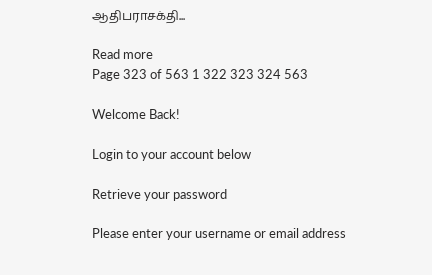ஆதிபராசக்தி...

Read more
Page 323 of 563 1 322 323 324 563

Welcome Back!

Login to your account below

Retrieve your password

Please enter your username or email address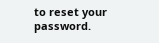to reset your password.